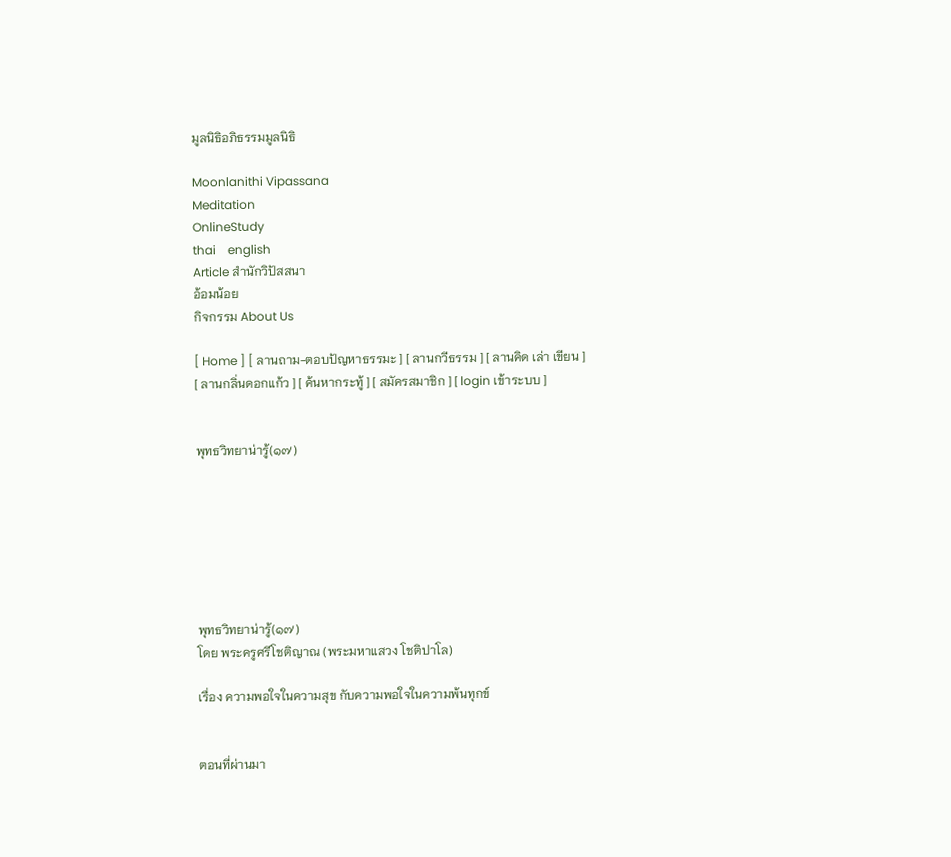มูลนิธิอภิธรรมมูลนิธิ

Moonlanithi Vipassana
Meditation
OnlineStudy
thai    english
Article สำนักวิปัสสนา
อ้อมน้อย
กิจกรรม About Us

[ Home ] [ ลานถาม-ตอบปัญหาธรรมะ ] [ ลานกวีธรรม ] [ ลานคิด เล่า เขียน ] [ ลานกลิ่นดอกแก้ว ] [ ค้นหากระทู้ ] [ สมัครสมาชิก ] [ login เข้าระบบ ]


พุทธวิทยาน่ารู้(๑๗)







พุทธวิทยาน่ารู้(๑๗)
โดย พระครูศรีโชติญาณ (พระมหาแสวง โชติปาโล)

เรื่อง ความพอใจในความสุข กับความพอใจในความพ้นทุกข์


ตอนที่ผ่านมา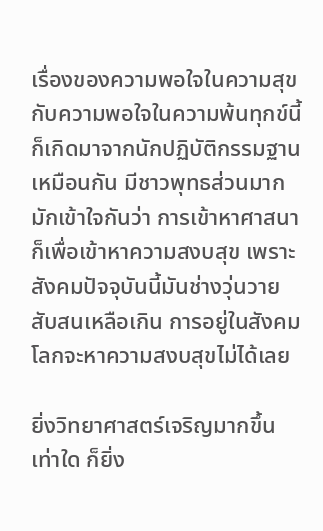เรื่องของความพอใจในความสุข กับความพอใจในความพ้นทุกข์นี้ก็เกิดมาจากนักปฏิบัติกรรมฐานเหมือนกัน มีชาวพุทธส่วนมากมักเข้าใจกันว่า การเข้าหาศาสนาก็เพื่อเข้าหาความสงบสุข เพราะสังคมปัจจุบันนี้มันช่างวุ่นวายสับสนเหลือเกิน การอยู่ในสังคมโลกจะหาความสงบสุขไม่ได้เลย

ยิ่งวิทยาศาสตร์เจริญมากขึ้นเท่าใด ก็ยิ่ง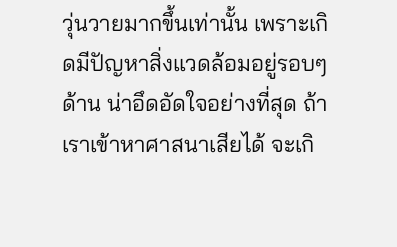วุ่นวายมากขึ้นเท่านั้น เพราะเกิดมีปัญหาสิ่งแวดล้อมอยู่รอบๆ ด้าน น่าอึดอัดใจอย่างที่สุด ถ้าเราเข้าหาศาสนาเสียได้ จะเกิ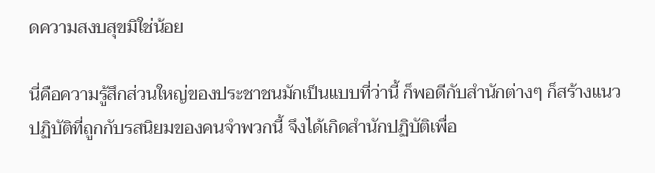ดความสงบสุขมิใช่น้อย

นี่คือความรู้สึกส่วนใหญ่ของประชาชนมักเป็นแบบที่ว่านี้ ก็พอดีกับสำนักต่างๆ ก็สร้างแนวปฏิบัติที่ถูกกับรสนิยมของคนจำพวกนี้ จึงได้เกิดสำนักปฏิบัติเพื่อ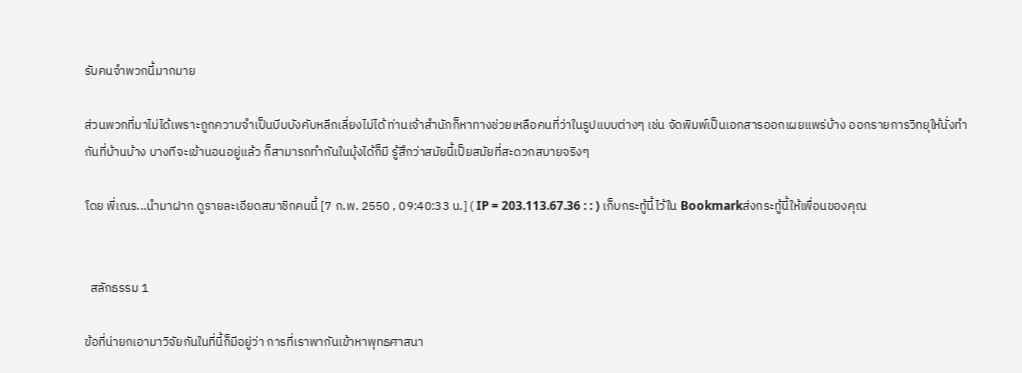รับคนจำพวกนี้มากมาย

ส่วนพวกที่มาไม่ได้เพราะถูกความจำเป็นบีบบังคับหลีกเลี่ยงไม่ได้ ท่านเจ้าสำนักก็หาทางช่วยเหลือคนที่ว่าในรูปแบบต่างๆ เช่น จัดพิมพ์เป็นเอกสารออกเผยแพร่บ้าง ออกรายการวิทยุให้นั่งทำกันที่บ้านบ้าง บางทีจะเข้านอนอยู่แล้ว ก็สามารถทำกันในมุ้งได้ก็มี รู้สึกว่าสมัยนี้เป็ยสมัยที่สะดวกสบายจริงๆ

โดย พี่เณร...นำมาฝาก ดูรายละเอียดสมาชิกคนนี้ [7 ก.พ. 2550 , 09:40:33 น.] ( IP = 203.113.67.36 : : ) เก็บกระทู้นี้ไว้ใน Bookmarkส่งกระทู้นี้ให้เพื่อนของคุณ


  สลักธรรม 1

ข้อที่น่ายกเอามาวิจัยกันในที่นี้ก็มีอยู่ว่า การที่เราพากันเข้าหาพุทธศาสนา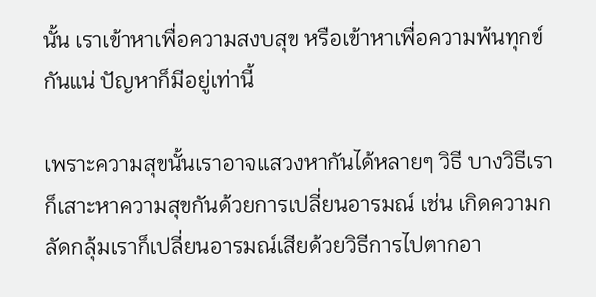นั้น เราเข้าหาเพื่อความสงบสุข หรือเข้าหาเพื่อความพ้นทุกข์กันแน่ ปัญหาก็มีอยู่เท่านี้

เพราะความสุขนั้นเราอาจแสวงหากันได้หลายๆ วิธี บางวิธีเราก็เสาะหาความสุขกันด้วยการเปลี่ยนอารมณ์ เช่น เกิดความกลัดกลุ้มเราก็เปลี่ยนอารมณ์เสียด้วยวิธีการไปตากอา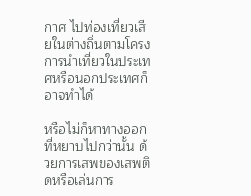กาศ ไปท่องเที่ยวเสียในต่างถิ่นตามโครงการนำเที่ยวในประเทศหรือนอกประเทศก็อาจทำได้

หรือไม่ก็หาทางออกที่หยาบไปกว่านั้น ด้วยการเสพของเสพติดหรือเล่นการ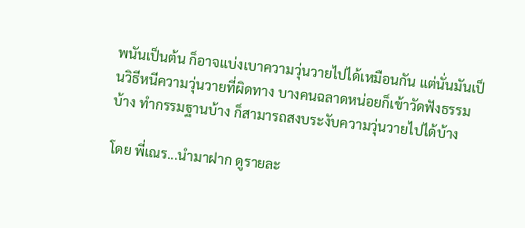พนันเป็นต้น ก็อาจแบ่งเบาความวุ่นวายไปได้เหมือนกัน แต่นั่นมันเป็นวิธีหนีความวุ่นวายที่ผิดทาง บางคนฉลาดหน่อยก็เข้าวัดฟังธรรมบ้าง ทำกรรมฐานบ้าง ก็สามารถสงบระงับความวุ่นวายไปได้บ้าง

โดย พี่เณร...นำมาฝาก ดูรายละ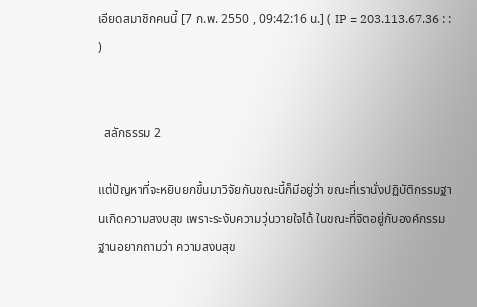เอียดสมาชิกคนนี้ [7 ก.พ. 2550 , 09:42:16 น.] ( IP = 203.113.67.36 : : )


  สลักธรรม 2

แต่ปัญหาที่จะหยิบยกขึ้นมาวิจัยกันขณะนี้ก็มีอยู่ว่า ขณะที่เรานั่งปฏิบัติกรรมฐานเกิดความสงบสุข เพราะระงับความวุ่นวายใจได้ ในขณะที่จิตอยู่กับองค์กรรมฐานอยากถามว่า ความสงบสุข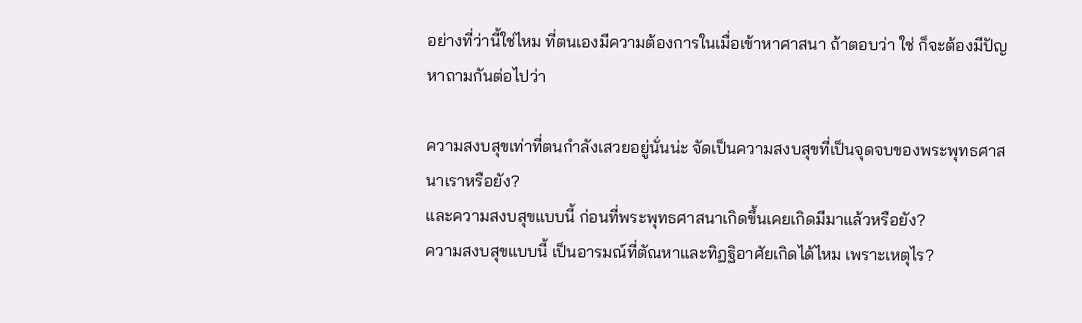อย่างที่ว่านี้ใช่ไหม ที่ตนเองมีความต้องการในเมื่อเข้าหาศาสนา ถ้าตอบว่า ใช่ ก็จะต้องมีปัญหาถามกันต่อไปว่า

ความสงบสุขเท่าที่ตนกำลังเสวยอยู่นั่นน่ะ จัดเป็นความสงบสุขที่เป็นจุดจบของพระพุทธศาสนาเราหรือยัง?
และความสงบสุขแบบนี้ ก่อนที่พระพุทธศาสนาเกิดขึ้นเคยเกิดมีมาแล้วหรือยัง?
ความสงบสุขแบบนี้ เป็นอารมณ์ที่ตัณหาและทิฏฐิอาศัยเกิดได้ไหม เพราะเหตุไร?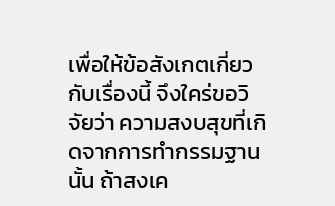เพื่อให้ข้อสังเกตเกี่ยวกับเรื่องนี้ จึงใคร่ขอวิจัยว่า ความสงบสุขที่เกิดจากการทำกรรมฐานนั้น ถ้าสงเค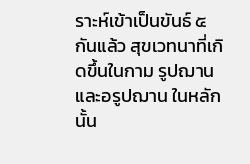ราะห์เข้าเป็นขันธ์ ๕ กันแล้ว สุขเวทนาที่เกิดขึ้นในกาม รูปฌาน และอรูปฌาน ในหลักนั้น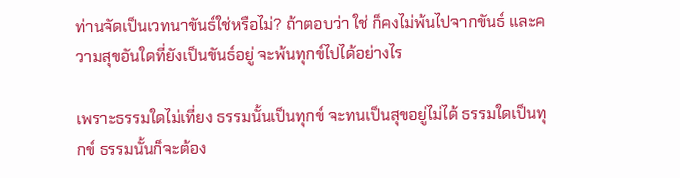ท่านจัดเป็นเวทนาขันธ์ใช่หรือไม่? ถ้าตอบว่า ใช่ ก็คงไม่พ้นไปจากขันธ์ และความสุขอันใดที่ยังเป็นขันธ์อยู่ จะพ้นทุกข์ไปได้อย่างไร

เพราะธรรมใดไม่เที่ยง ธรรมนั้นเป็นทุกข์ จะทนเป็นสุขอยู่ไม่ได้ ธรรมใดเป็นทุกข์ ธรรมนั้นก็จะต้อง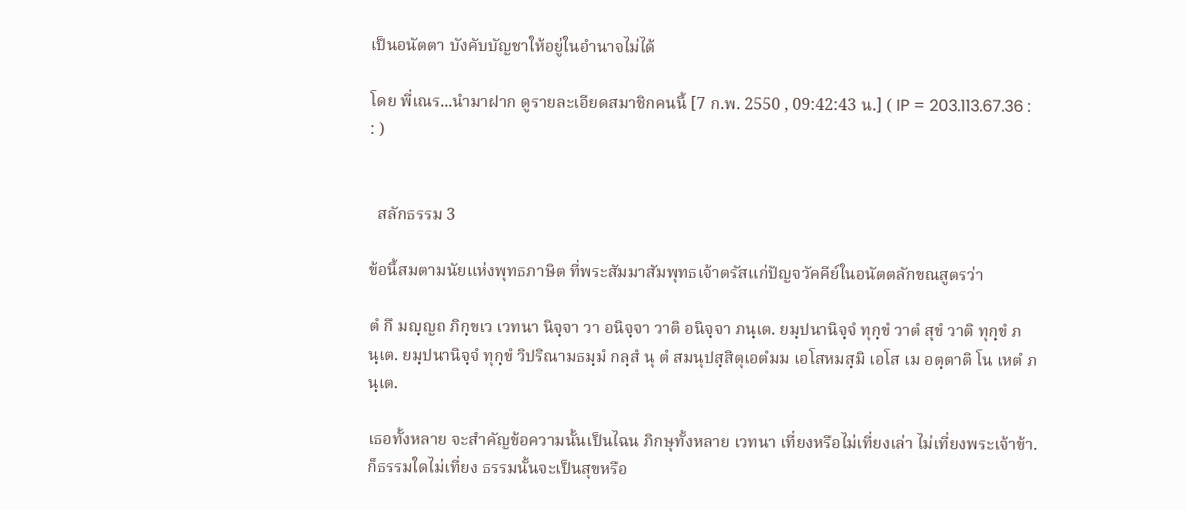เป็นอนัตตา บังคับบัญชาให้อยู่ในอำนาจไม่ได้

โดย พี่เณร...นำมาฝาก ดูรายละเอียดสมาชิกคนนี้ [7 ก.พ. 2550 , 09:42:43 น.] ( IP = 203.113.67.36 : : )


  สลักธรรม 3

ข้อนี้สมตามนัยแห่งพุทธภาษิต ที่พระสัมมาสัมพุทธเจ้าตรัสแก่ปัญจวัคคีย์ในอนัตตลักขณสูตรว่า

ตํ กึ มญฺญถ ภิกฺขเว เวทนา นิจฺจา วา อนิจฺจา วาติ อนิจฺจา ภนฺเต. ยมฺปนานิจฺจํ ทุกฺขํ วาตํ สุขํ วาติ ทุกฺขํ ภนฺเต. ยมฺปนานิจฺจํ ทุกฺขํ วิปริณามธมฺมํ กลฺสํ นุ ตํ สมนุปสฺสิตุเอตํมม เอโสหมสฺมิ เอโส เม อตฺตาติ โน เหตํ ภนฺเต.

เธอทั้งหลาย จะสำคัญข้อความนั้นเป็นไฉน ภิกษุทั้งหลาย เวทนา เที่ยงหรือไม่เที่ยงเล่า ไม่เที่ยงพระเจ้าข้า. ก็ธรรมใดไม่เที่ยง ธรรมนั้นจะเป็นสุขหรือ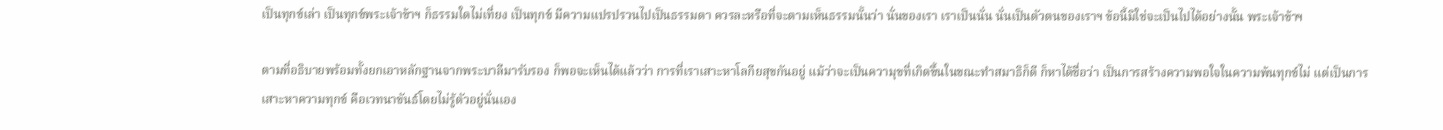เป็นทุกข์เล่า เป็นทุกข์พระเจ้าข้าฯ ก็ธรรมใดไม่เที่ยง เป็นทุกข์ มีความแปรปรวนไปเป็นธรรมดา ควรละหรือที่จะตามเห็นธรรมนั้นว่า นั่นของเรา เราเป็นนั่น นั่นเป็นตัวตนของเราฯ ข้อนี้มิใช่จะเป็นไปได้อย่างนั้น พระเจ้าข้าฯ

ตามที่อธิบายพร้อมทั้งยกเอาหลักฐานจากพระบาลีมารับรอง ก็พอจะเห็นได้แล้วว่า การที่เราเสาะหาโลกียสุขกันอยู่ แม้ว่าจะเป็นความุขที่เกิดขึ้นในขณะทำสมาธิก็ดี ก็หาได้ชื่อว่า เป็นการสร้างความพอใจในความพ้นทุกข์ไม่ แต่เป็นการเสาะหาความทุกข์ คือเวทนาขันธ์โดยไม่รู้ตัวอยู่นั่นเอง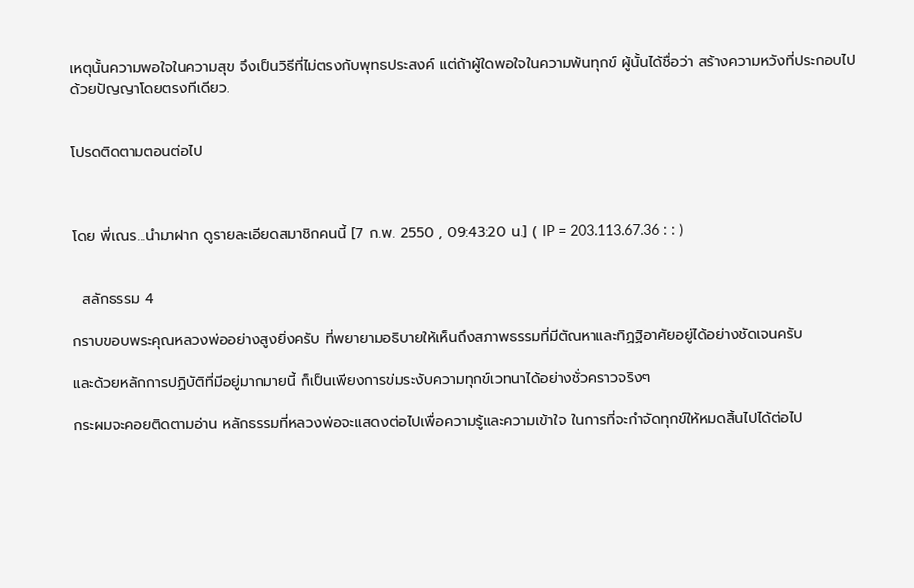เหตุนั้นความพอใจในความสุข จึงเป็นวิธีที่ไม่ตรงกับพุทธประสงค์ แต่ถ้าผู้ใดพอใจในความพ้นทุกข์ ผู้นั้นได้ชื่อว่า สร้างความหวังที่ประกอบไปด้วยปัญญาโดยตรงทีเดียว.


โปรดติดตามตอนต่อไป



โดย พี่เณร...นำมาฝาก ดูรายละเอียดสมาชิกคนนี้ [7 ก.พ. 2550 , 09:43:20 น.] ( IP = 203.113.67.36 : : )


  สลักธรรม 4

กราบขอบพระคุณหลวงพ่ออย่างสูงยิ่งครับ ที่พยายามอธิบายให้เห็นถึงสภาพธรรมที่มีตัณหาและทิฏฐิอาศัยอยู่ได้อย่างชัดเจนครับ

และด้วยหลักการปฏิบัติที่มีอยู่มากมายนี้ ก็เป็นเพียงการข่มระงับความทุกข์เวทนาได้อย่างชั่วคราวจริงๆ

กระผมจะคอยติดตามอ่าน หลักธรรมที่หลวงพ่อจะแสดงต่อไปเพื่อความรู้และความเข้าใจ ในการที่จะกำจัดทุกข์ให้หมดสิ้นไปได้ต่อไป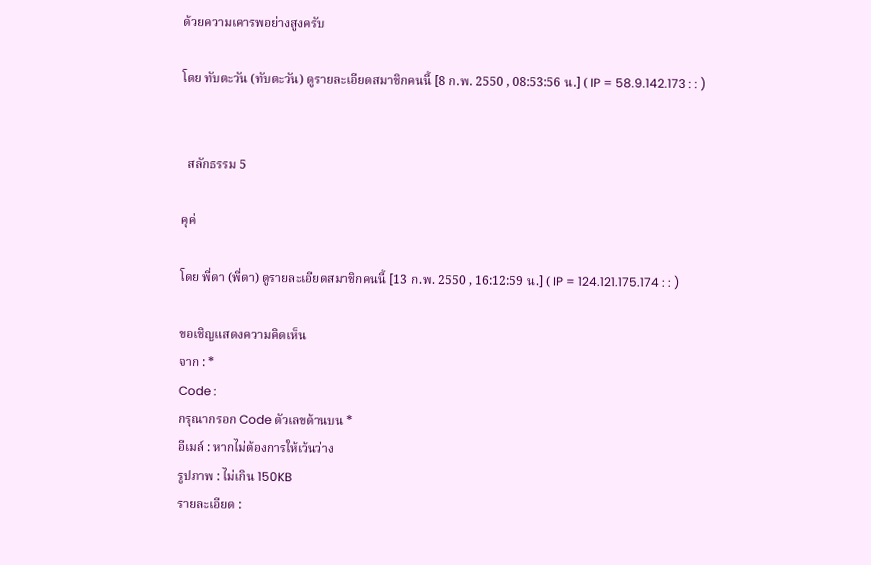ด้วยความเคารพอย่างสูงครับ

โดย ทับตะวัน (ทับตะวัน) ดูรายละเอียดสมาชิกคนนี้ [8 ก.พ. 2550 , 08:53:56 น.] ( IP = 58.9.142.173 : : )


  สลักธรรม 5

คุค่

โดย พี่ดา (พี่ดา) ดูรายละเอียดสมาชิกคนนี้ [13 ก.พ. 2550 , 16:12:59 น.] ( IP = 124.121.175.174 : : )

ขอเชิญแสดงความคิดเห็น
จาก : *
Code :
กรุณากรอก Code ตัวเลขด้านบน *
อีเมล์ : หากไม่ต้องการให้เว้นว่าง
รูปภาพ : ไม่เกิน 150KB
รายละเอียด :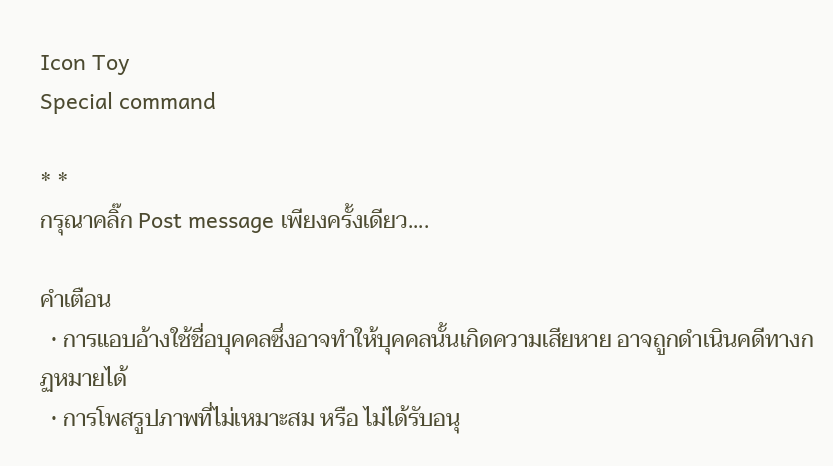Icon Toy
Special command

* *
กรุณาคลิ๊ก Post message เพียงครั้งเดียว....

คำเตือน
  • การแอบอ้างใช้ชื่อบุคคลซึ่งอาจทำให้บุคคลนั้นเกิดความเสียหาย อาจถูกดำเนินคดีทางกฏหมายได้
  • การโพสรูปภาพที่ไม่เหมาะสม หรือ ไม่ได้รับอนุ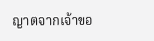ญาตจากเจ้าขอ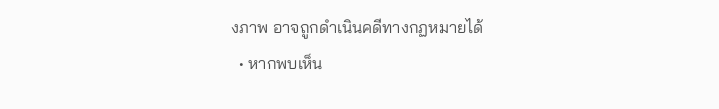งภาพ อาจถูกดำเนินคดีทางกฏหมายได้
  • หากพบเห็น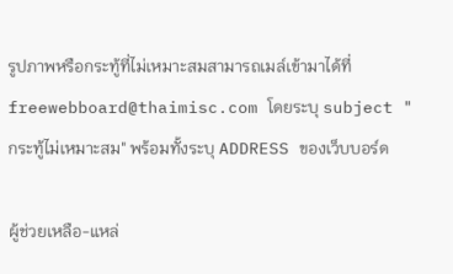รูปภาพหรือกระทู้ที่ไม่เหมาะสมสามารถเมล์เข้ามาได้ที่ freewebboard@thaimisc.com โดยระบุ subject "กระทู้ไม่เหมาะสม" พร้อมทั้งระบุ ADDRESS ของเว็บบอร์ด

ผู้ช่วยเหลือ-แหล่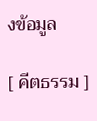งข้อมูล

[ คีตธรรม ]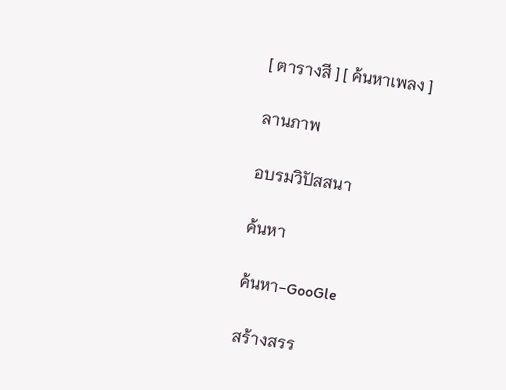[ ตารางสี ] [ ค้นหาเพลง ]

ลานภาพ

อบรมวิปัสสนา

ค้นหา

ค้นหา-GooGle

สร้างสรร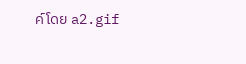ค์โดย a2.gif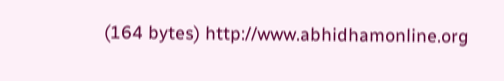(164 bytes) http://www.abhidhamonline.org